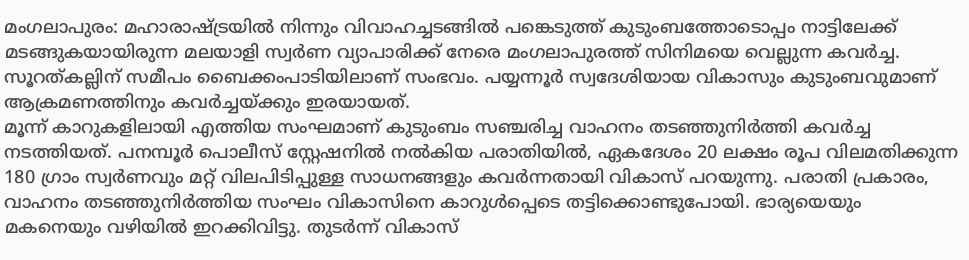മംഗലാപുരം: മഹാരാഷ്ട്രയിൽ നിന്നും വിവാഹച്ചടങ്ങിൽ പങ്കെടുത്ത് കുടുംബത്തോടൊപ്പം നാട്ടിലേക്ക് മടങ്ങുകയായിരുന്ന മലയാളി സ്വർണ വ്യാപാരിക്ക് നേരെ മംഗലാപുരത്ത് സിനിമയെ വെല്ലുന്ന കവർച്ച. സൂറത്കല്ലിന് സമീപം ബൈക്കംപാടിയിലാണ് സംഭവം. പയ്യന്നൂർ സ്വദേശിയായ വികാസും കുടുംബവുമാണ് ആക്രമണത്തിനും കവർച്ചയ്ക്കും ഇരയായത്.
മൂന്ന് കാറുകളിലായി എത്തിയ സംഘമാണ് കുടുംബം സഞ്ചരിച്ച വാഹനം തടഞ്ഞുനിർത്തി കവർച്ച നടത്തിയത്. പനമ്പൂർ പൊലീസ് സ്റ്റേഷനിൽ നൽകിയ പരാതിയിൽ, ഏകദേശം 20 ലക്ഷം രൂപ വിലമതിക്കുന്ന 180 ഗ്രാം സ്വർണവും മറ്റ് വിലപിടിപ്പുള്ള സാധനങ്ങളും കവർന്നതായി വികാസ് പറയുന്നു. പരാതി പ്രകാരം, വാഹനം തടഞ്ഞുനിർത്തിയ സംഘം വികാസിനെ കാറുൾപ്പെടെ തട്ടിക്കൊണ്ടുപോയി. ഭാര്യയെയും മകനെയും വഴിയിൽ ഇറക്കിവിട്ടു. തുടർന്ന് വികാസ്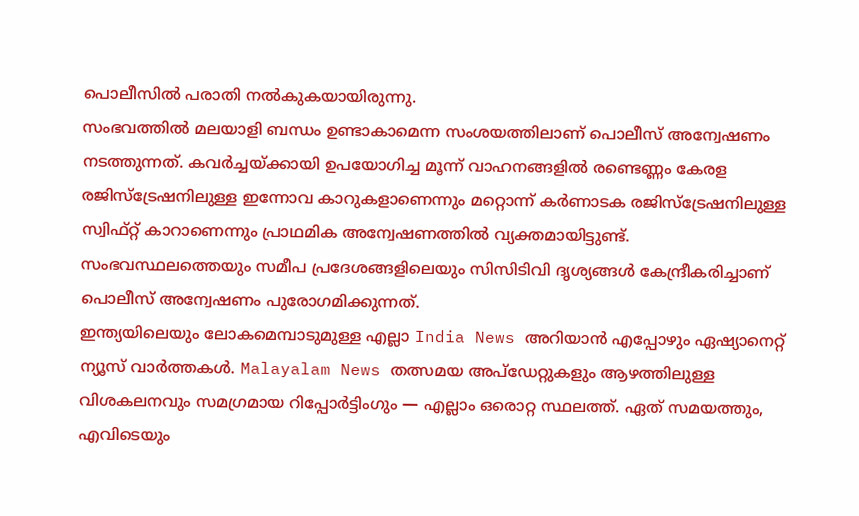പൊലീസിൽ പരാതി നൽകുകയായിരുന്നു.
സംഭവത്തിൽ മലയാളി ബന്ധം ഉണ്ടാകാമെന്ന സംശയത്തിലാണ് പൊലീസ് അന്വേഷണം നടത്തുന്നത്. കവർച്ചയ്ക്കായി ഉപയോഗിച്ച മൂന്ന് വാഹനങ്ങളിൽ രണ്ടെണ്ണം കേരള രജിസ്ട്രേഷനിലുള്ള ഇന്നോവ കാറുകളാണെന്നും മറ്റൊന്ന് കർണാടക രജിസ്ട്രേഷനിലുള്ള സ്വിഫ്റ്റ് കാറാണെന്നും പ്രാഥമിക അന്വേഷണത്തിൽ വ്യക്തമായിട്ടുണ്ട്. സംഭവസ്ഥലത്തെയും സമീപ പ്രദേശങ്ങളിലെയും സിസിടിവി ദൃശ്യങ്ങൾ കേന്ദ്രീകരിച്ചാണ് പൊലീസ് അന്വേഷണം പുരോഗമിക്കുന്നത്.
ഇന്ത്യയിലെയും ലോകമെമ്പാടുമുള്ള എല്ലാ India News അറിയാൻ എപ്പോഴും ഏഷ്യാനെറ്റ് ന്യൂസ് വാർത്തകൾ. Malayalam News തത്സമയ അപ്ഡേറ്റുകളും ആഴത്തിലുള്ള വിശകലനവും സമഗ്രമായ റിപ്പോർട്ടിംഗും — എല്ലാം ഒരൊറ്റ സ്ഥലത്ത്. ഏത് സമയത്തും, എവിടെയും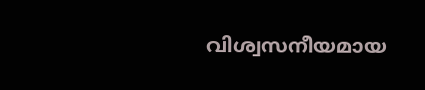വിശ്വസനീയമായ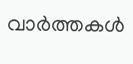വാർത്തകൾ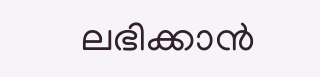ലഭിക്കാൻ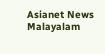Asianet News Malayalam